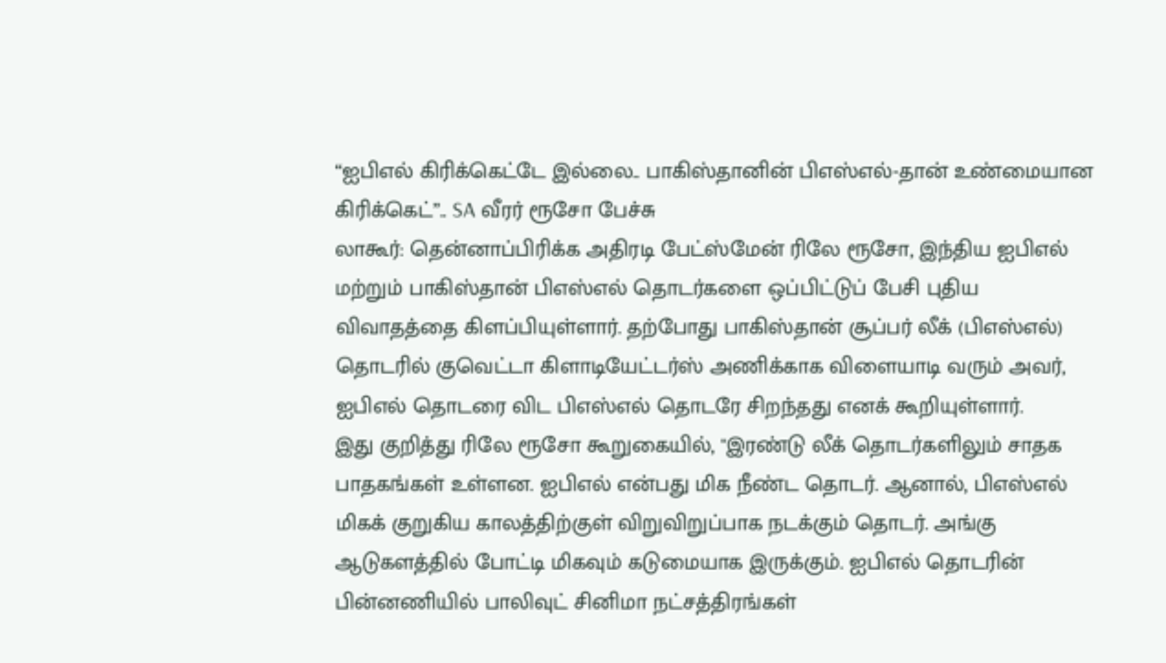“ஐபிஎல் கிரிக்கெட்டே இல்லை.. பாகிஸ்தானின் பிஎஸ்எல்-தான் உண்மையான கிரிக்கெட்”.. SA வீரர் ரூசோ பேச்சு
லாகூர்: தென்னாப்பிரிக்க அதிரடி பேட்ஸ்மேன் ரிலே ரூசோ, இந்திய ஐபிஎல் மற்றும் பாகிஸ்தான் பிஎஸ்எல் தொடர்களை ஒப்பிட்டுப் பேசி புதிய விவாதத்தை கிளப்பியுள்ளார். தற்போது பாகிஸ்தான் சூப்பர் லீக் (பிஎஸ்எல்) தொடரில் குவெட்டா கிளாடியேட்டர்ஸ் அணிக்காக விளையாடி வரும் அவர், ஐபிஎல் தொடரை விட பிஎஸ்எல் தொடரே சிறந்தது எனக் கூறியுள்ளார்.
இது குறித்து ரிலே ரூசோ கூறுகையில், "இரண்டு லீக் தொடர்களிலும் சாதக பாதகங்கள் உள்ளன. ஐபிஎல் என்பது மிக நீண்ட தொடர். ஆனால், பிஎஸ்எல் மிகக் குறுகிய காலத்திற்குள் விறுவிறுப்பாக நடக்கும் தொடர். அங்கு ஆடுகளத்தில் போட்டி மிகவும் கடுமையாக இருக்கும். ஐபிஎல் தொடரின் பின்னணியில் பாலிவுட் சினிமா நட்சத்திரங்கள்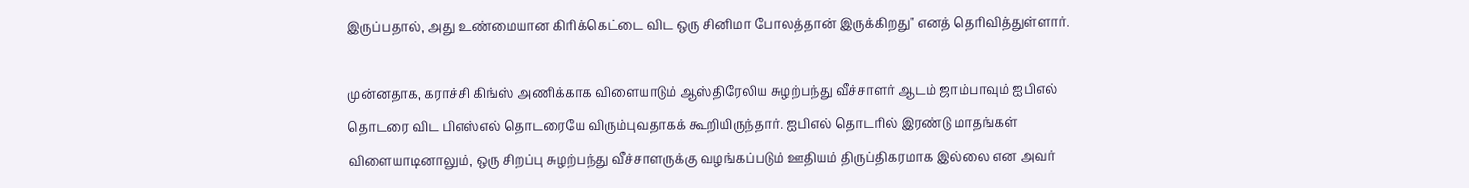இருப்பதால், அது உண்மையான கிரிக்கெட்டை விட ஒரு சினிமா போலத்தான் இருக்கிறது" எனத் தெரிவித்துள்ளார்.

முன்னதாக, கராச்சி கிங்ஸ் அணிக்காக விளையாடும் ஆஸ்திரேலிய சுழற்பந்து வீச்சாளர் ஆடம் ஜாம்பாவும் ஐபிஎல் தொடரை விட பிஎஸ்எல் தொடரையே விரும்புவதாகக் கூறியிருந்தார். ஐபிஎல் தொடரில் இரண்டு மாதங்கள் விளையாடினாலும், ஒரு சிறப்பு சுழற்பந்து வீச்சாளருக்கு வழங்கப்படும் ஊதியம் திருப்திகரமாக இல்லை என அவர்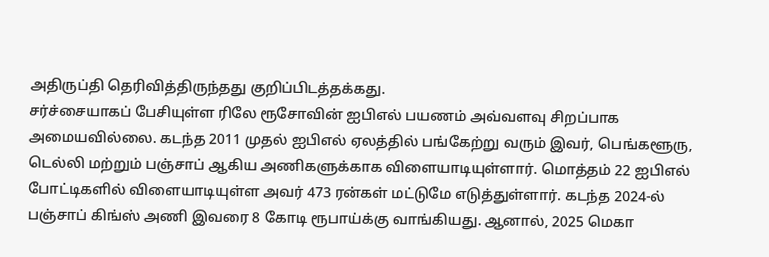அதிருப்தி தெரிவித்திருந்தது குறிப்பிடத்தக்கது.
சர்ச்சையாகப் பேசியுள்ள ரிலே ரூசோவின் ஐபிஎல் பயணம் அவ்வளவு சிறப்பாக அமையவில்லை. கடந்த 2011 முதல் ஐபிஎல் ஏலத்தில் பங்கேற்று வரும் இவர், பெங்களூரு, டெல்லி மற்றும் பஞ்சாப் ஆகிய அணிகளுக்காக விளையாடியுள்ளார். மொத்தம் 22 ஐபிஎல் போட்டிகளில் விளையாடியுள்ள அவர் 473 ரன்கள் மட்டுமே எடுத்துள்ளார். கடந்த 2024-ல் பஞ்சாப் கிங்ஸ் அணி இவரை 8 கோடி ரூபாய்க்கு வாங்கியது. ஆனால், 2025 மெகா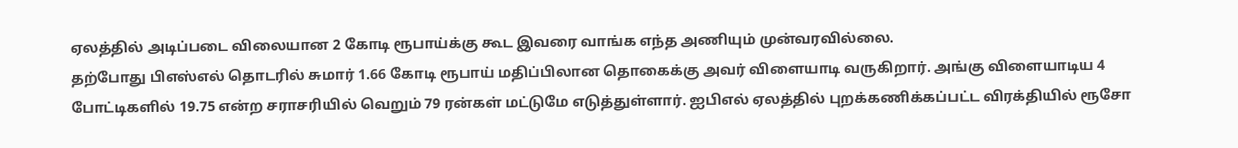ஏலத்தில் அடிப்படை விலையான 2 கோடி ரூபாய்க்கு கூட இவரை வாங்க எந்த அணியும் முன்வரவில்லை.
தற்போது பிஎஸ்எல் தொடரில் சுமார் 1.66 கோடி ரூபாய் மதிப்பிலான தொகைக்கு அவர் விளையாடி வருகிறார். அங்கு விளையாடிய 4 போட்டிகளில் 19.75 என்ற சராசரியில் வெறும் 79 ரன்கள் மட்டுமே எடுத்துள்ளார். ஐபிஎல் ஏலத்தில் புறக்கணிக்கப்பட்ட விரக்தியில் ரூசோ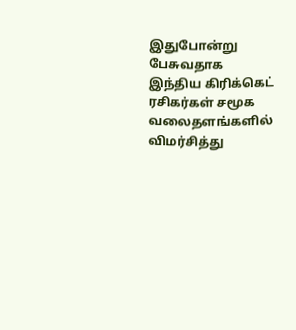இதுபோன்று பேசுவதாக இந்திய கிரிக்கெட் ரசிகர்கள் சமூக வலைதளங்களில் விமர்சித்து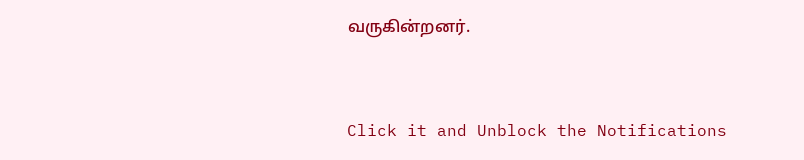வருகின்றனர்.


Click it and Unblock the Notifications